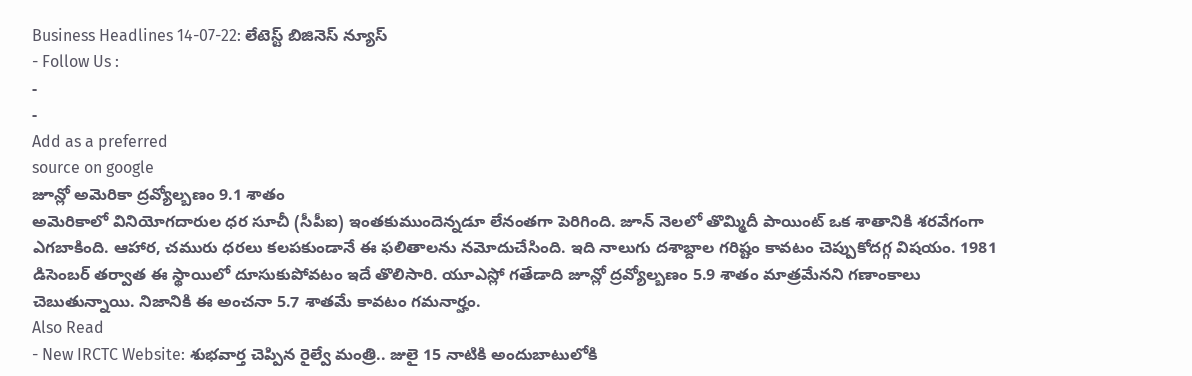Business Headlines 14-07-22: లేటెస్ట్ బిజినెస్ న్యూస్
- Follow Us :
-
-
Add as a preferred
source on google
జూన్లో అమెరికా ద్రవ్యోల్బణం 9.1 శాతం
అమెరికాలో వినియోగదారుల ధర సూచీ (సీపీఐ) ఇంతకుముందెన్నడూ లేనంతగా పెరిగింది. జూన్ నెలలో తొమ్మిదీ పాయింట్ ఒక శాతానికి శరవేగంగా ఎగబాకింది. ఆహార, చమురు ధరలు కలపకుండానే ఈ ఫలితాలను నమోదుచేసింది. ఇది నాలుగు దశాబ్దాల గరిష్టం కావటం చెప్పుకోదగ్గ విషయం. 1981 డిసెంబర్ తర్వాత ఈ స్థాయిలో దూసుకుపోవటం ఇదే తొలిసారి. యూఎస్లో గతేడాది జూన్లో ద్రవ్యోల్బణం 5.9 శాతం మాత్రమేనని గణాంకాలు చెబుతున్నాయి. నిజానికి ఈ అంచనా 5.7 శాతమే కావటం గమనార్హం.
Also Read
- New IRCTC Website: శుభవార్త చెప్పిన రైల్వే మంత్రి.. జులై 15 నాటికి అందుబాటులోకి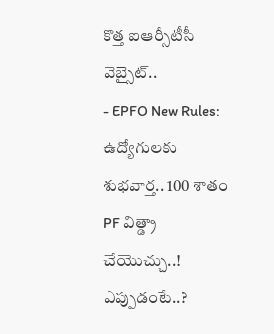కొత్త ఐఆర్సీటీసీ వెబ్సైట్..
- EPFO New Rules: ఉద్యోగులకు శుభవార్త.. 100 శాతం PF విత్డ్రా చేయొచ్చు..! ఎప్పుడంటే..?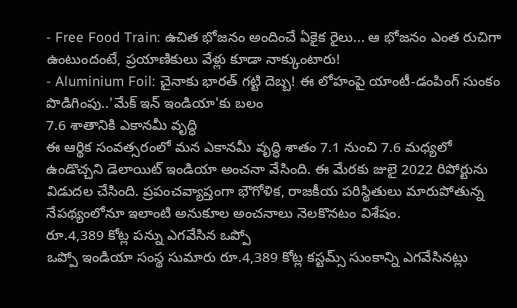- Free Food Train: ఉచిత భోజనం అందించే ఏకైక రైలు... ఆ భోజనం ఎంత రుచిగా ఉంటుందంటే, ప్రయాణికులు వేళ్లు కూడా నాక్కుంటారు!
- Aluminium Foil: చైనాకు భారత్ గట్టి దెబ్బ! ఈ లోహంపై యాంటీ-డంపింగ్ సుంకం పొడిగింపు..'మేక్ ఇన్ ఇండియా'కు బలం
7.6 శాతానికి ఎకానమీ వృద్ధి
ఈ ఆర్థిక సంవత్సరంలో మన ఎకానమీ వృద్ధి శాతం 7.1 నుంచి 7.6 మధ్యలో ఉండొచ్చని డెలాయిట్ ఇండియా అంచనా వేసింది. ఈ మేరకు జులై 2022 రిపోర్టును విడుదల చేసింది. ప్రపంచవ్యాప్తంగా భౌగోళిక, రాజకీయ పరిస్థితులు మారుపోతున్న నేపథ్యంలోనూ ఇలాంటి అనుకూల అంచనాలు నెలకొనటం విశేషం.
రూ.4,389 కోట్ల పన్ను ఎగవేసిన ఒప్పో
ఒప్పో ఇండియా సంస్థ సుమారు రూ.4,389 కోట్ల కస్టమ్స్ సుంకాన్ని ఎగవేసినట్లు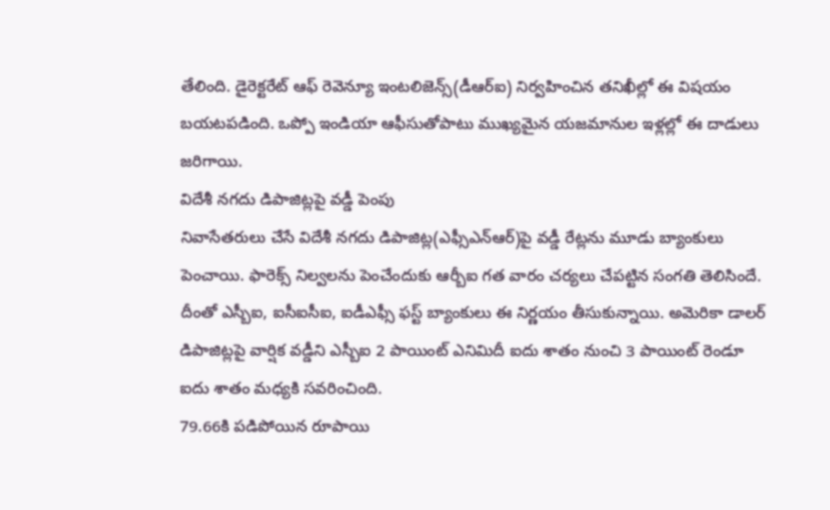తేలింది. డైరెక్టరేట్ ఆఫ్ రెవెన్యూ ఇంటలిజెన్స్(డీఆర్ఐ) నిర్వహించిన తనిఖీల్లో ఈ విషయం బయటపడింది. ఒప్పో ఇండియా ఆఫీసుతోపాటు ముఖ్యమైన యజమానుల ఇళ్లల్లో ఈ దాడులు జరిగాయి.
విదేశీ నగదు డిపాజిట్లపై వడ్డీ పెంపు
నివాసేతరులు చేసే విదేశీ నగదు డిపాజిట్ల(ఎఫ్సీఎన్ఆర్)పై వడ్డీ రేట్లను మూడు బ్యాంకులు పెంచాయి. ఫారెక్స్ నిల్వలను పెంచేందుకు ఆర్బీఐ గత వారం చర్యలు చేపట్టిన సంగతి తెలిసిందే. దీంతో ఎస్బీఐ, ఐసీఐసీఐ, ఐడీఎఫ్సీ ఫస్ట్ బ్యాంకులు ఈ నిర్ణయం తీసుకున్నాయి. అమెరికా డాలర్ డిపాజిట్లపై వార్షిక వడ్డీని ఎస్బీఐ 2 పాయింట్ ఎనిమిదీ ఐదు శాతం నుంచి 3 పాయింట్ రెండూ ఐదు శాతం మధ్యకి సవరించింది.
79.66కి పడిపోయిన రూపాయి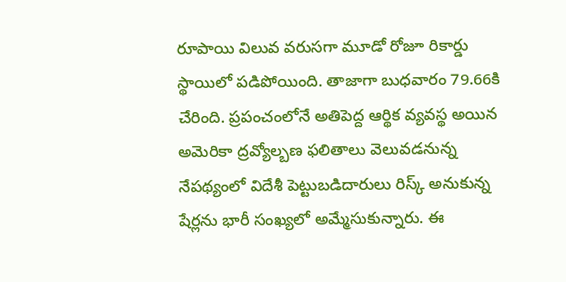రూపాయి విలువ వరుసగా మూడో రోజూ రికార్డు స్థాయిలో పడిపోయింది. తాజాగా బుధవారం 79.66కి చేరింది. ప్రపంచంలోనే అతిపెద్ద ఆర్థిక వ్యవస్థ అయిన అమెరికా ద్రవ్యోల్బణ ఫలితాలు వెలువడనున్న నేపథ్యంలో విదేశీ పెట్టుబడిదారులు రిస్క్ అనుకున్న షేర్లను భారీ సంఖ్యలో అమ్మేసుకున్నారు. ఈ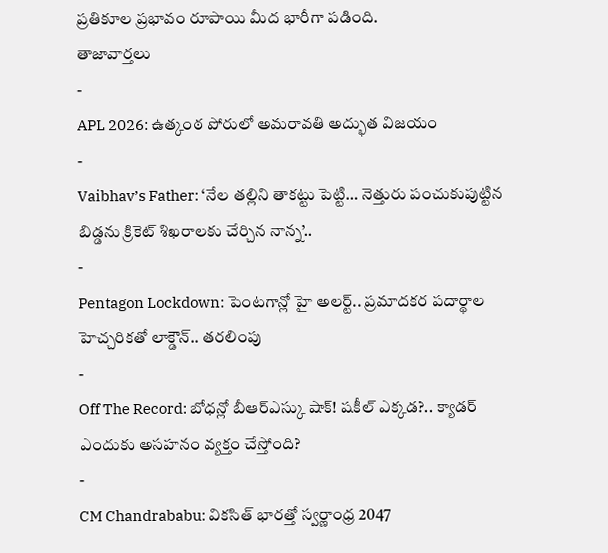ప్రతికూల ప్రభావం రూపాయి మీద భారీగా పడింది.
తాజావార్తలు
-
APL 2026: ఉత్కంఠ పోరులో అమరావతి అద్భుత విజయం
-
Vaibhav’s Father: ‘నేల తల్లిని తాకట్టు పెట్టి… నెత్తురు పంచుకుపుట్టిన బిడ్డను క్రికెట్ శిఖరాలకు చేర్చిన నాన్న’..
-
Pentagon Lockdown: పెంటగాన్లో హై అలర్ట్.. ప్రమాదకర పదార్థాల హెచ్చరికతో లాక్డౌన్.. తరలింపు
-
Off The Record: బోధన్లో బీఆర్ఎస్కు షాక్! షకీల్ ఎక్కడ?.. క్యాడర్ ఎందుకు అసహనం వ్యక్తం చేస్తోంది?
-
CM Chandrababu: వికసిత్ భారత్తో స్వర్ణాంధ్ర 2047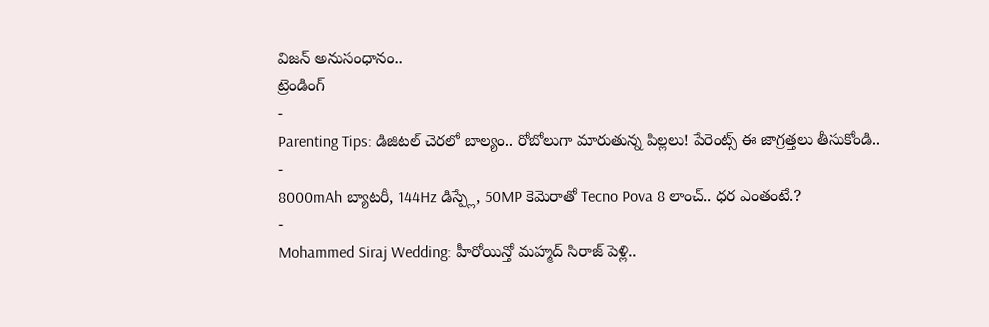విజన్ అనుసంధానం..
ట్రెండింగ్
-
Parenting Tips: డిజిటల్ చెరలో బాల్యం.. రోబోలుగా మారుతున్న పిల్లలు! పేరెంట్స్ ఈ జాగ్రత్తలు తీసుకోండి..
-
8000mAh బ్యాటరీ, 144Hz డిస్ప్లే, 50MP కెమెరాతో Tecno Pova 8 లాంచ్.. ధర ఎంతంటే.?
-
Mohammed Siraj Wedding: హీరోయిన్తో మహ్మద్ సిరాజ్ పెళ్లి..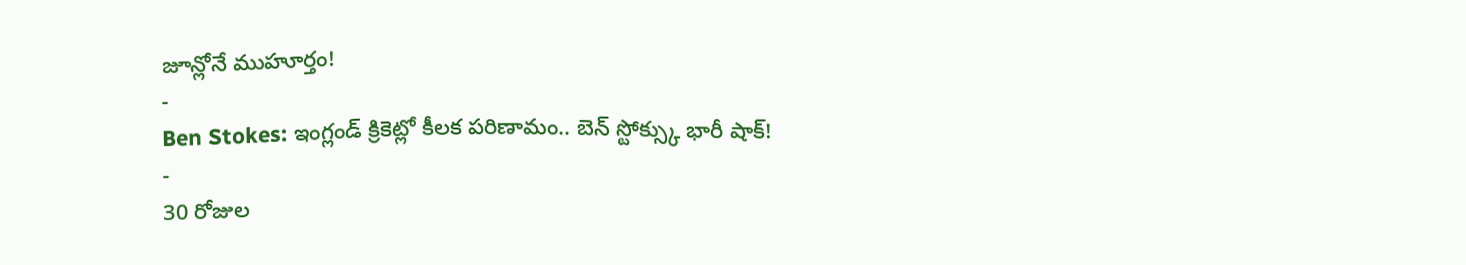జూన్లోనే ముహూర్తం!
-
Ben Stokes: ఇంగ్లండ్ క్రికెట్లో కీలక పరిణామం.. బెన్ స్టోక్స్కు భారీ షాక్!
-
30 రోజుల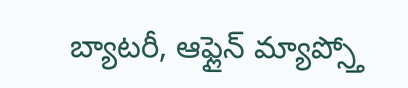బ్యాటరీ, ఆఫ్లైన్ మ్యాప్స్తో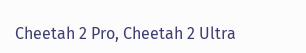Cheetah 2 Pro, Cheetah 2 Ultra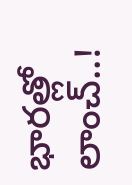భారత్లో లాంచ్..!